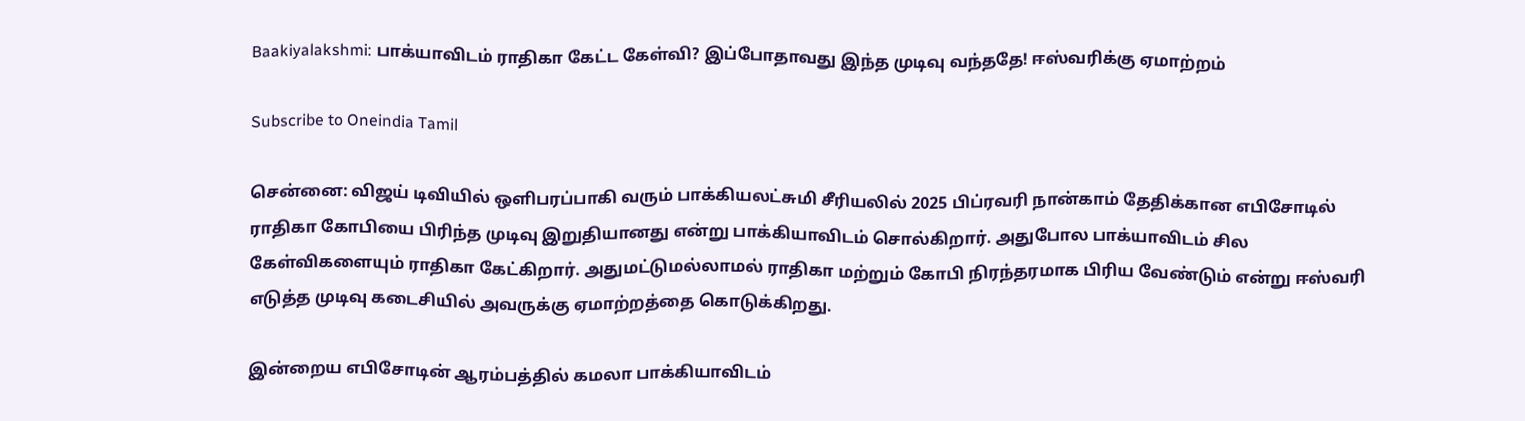Baakiyalakshmi: பாக்யாவிடம் ராதிகா கேட்ட கேள்வி? இப்போதாவது இந்த முடிவு வந்ததே! ஈஸ்வரிக்கு ஏமாற்றம்

Subscribe to Oneindia Tamil

சென்னை: விஜய் டிவியில் ஒளிபரப்பாகி வரும் பாக்கியலட்சுமி சீரியலில் 2025 பிப்ரவரி நான்காம் தேதிக்கான எபிசோடில் ராதிகா கோபியை பிரிந்த முடிவு இறுதியானது என்று பாக்கியாவிடம் சொல்கிறார். அதுபோல பாக்யாவிடம் சில கேள்விகளையும் ராதிகா கேட்கிறார். அதுமட்டுமல்லாமல் ராதிகா மற்றும் கோபி நிரந்தரமாக பிரிய வேண்டும் என்று ஈஸ்வரி எடுத்த முடிவு கடைசியில் அவருக்கு ஏமாற்றத்தை கொடுக்கிறது.

இன்றைய எபிசோடின் ஆரம்பத்தில் கமலா பாக்கியாவிடம்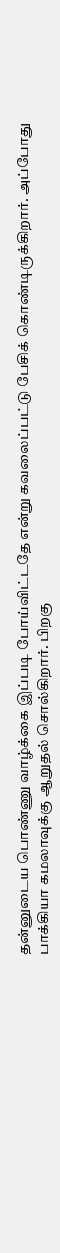தன்னுடைய பொண்ணு வாழ்க்கை இப்படி போய்விட்டதே என்று கவலைப்பட்டு பேசிக் கொண்டிருக்கிறார். அப்போது பாக்கியா கமலாவுக்கு ஆறுதல் சொல்கிறார். பிறகு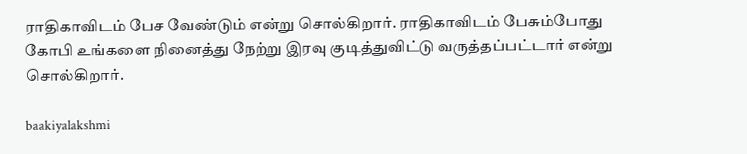ராதிகாவிடம் பேச வேண்டும் என்று சொல்கிறார். ராதிகாவிடம் பேசும்போது கோபி உங்களை நினைத்து நேற்று இரவு குடித்துவிட்டு வருத்தப்பட்டார் என்று சொல்கிறார்.

baakiyalakshmi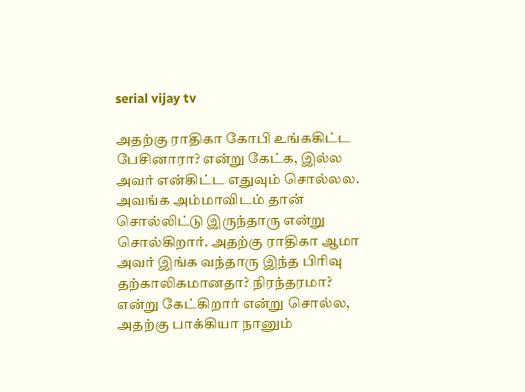serial vijay tv

அதற்கு ராதிகா கோபி உங்ககிட்ட பேசினாரா? என்று கேட்க, இல்ல அவர் என்கிட்ட எதுவும் சொல்லல. அவங்க அம்மாவிடம் தான் சொல்லிட்டு இருந்தாரு என்று சொல்கிறார். அதற்கு ராதிகா ஆமா அவர் இங்க வந்தாரு இந்த பிரிவு தற்காலிகமானதா? நிரந்தரமா? என்று கேட்கிறார் என்று சொல்ல, அதற்கு பாக்கியா நானும்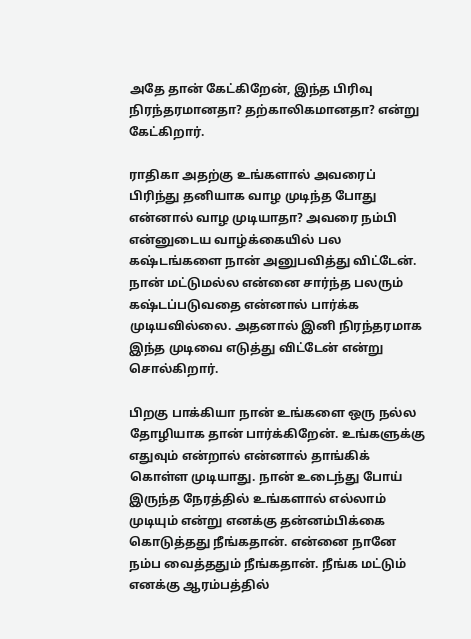அதே தான் கேட்கிறேன், இந்த பிரிவு நிரந்தரமானதா? தற்காலிகமானதா? என்று கேட்கிறார்.

ராதிகா அதற்கு உங்களால் அவரைப் பிரிந்து தனியாக வாழ முடிந்த போது என்னால் வாழ முடியாதா? அவரை நம்பி என்னுடைய வாழ்க்கையில் பல கஷ்டங்களை நான் அனுபவித்து விட்டேன். நான் மட்டுமல்ல என்னை சார்ந்த பலரும் கஷ்டப்படுவதை என்னால் பார்க்க முடியவில்லை. அதனால் இனி நிரந்தரமாக இந்த முடிவை எடுத்து விட்டேன் என்று சொல்கிறார்.

பிறகு பாக்கியா நான் உங்களை ஒரு நல்ல தோழியாக தான் பார்க்கிறேன். உங்களுக்கு எதுவும் என்றால் என்னால் தாங்கிக் கொள்ள முடியாது. நான் உடைந்து போய் இருந்த நேரத்தில் உங்களால் எல்லாம் முடியும் என்று எனக்கு தன்னம்பிக்கை கொடுத்தது நீங்கதான். என்னை நானே நம்ப வைத்ததும் நீங்கதான். நீங்க மட்டும் எனக்கு ஆரம்பத்தில்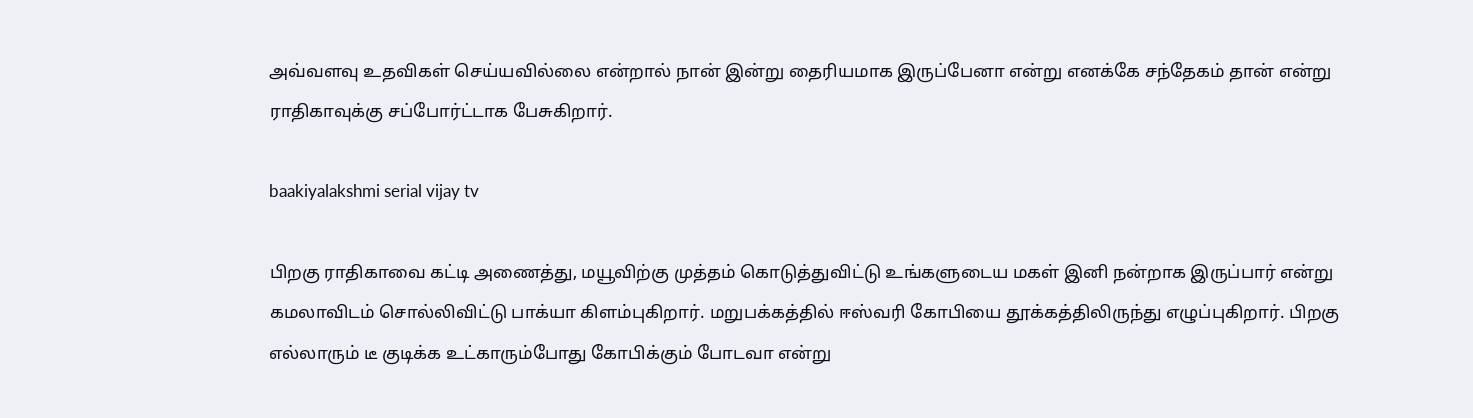அவ்வளவு உதவிகள் செய்யவில்லை என்றால் நான் இன்று தைரியமாக இருப்பேனா என்று எனக்கே சந்தேகம் தான் என்று ராதிகாவுக்கு சப்போர்ட்டாக பேசுகிறார்.

baakiyalakshmi serial vijay tv

பிறகு ராதிகாவை கட்டி அணைத்து, மயூவிற்கு முத்தம் கொடுத்துவிட்டு உங்களுடைய மகள் இனி நன்றாக இருப்பார் என்று கமலாவிடம் சொல்லிவிட்டு பாக்யா கிளம்புகிறார். மறுபக்கத்தில் ஈஸ்வரி கோபியை தூக்கத்திலிருந்து எழுப்புகிறார். பிறகு எல்லாரும் டீ குடிக்க உட்காரும்போது கோபிக்கும் போடவா என்று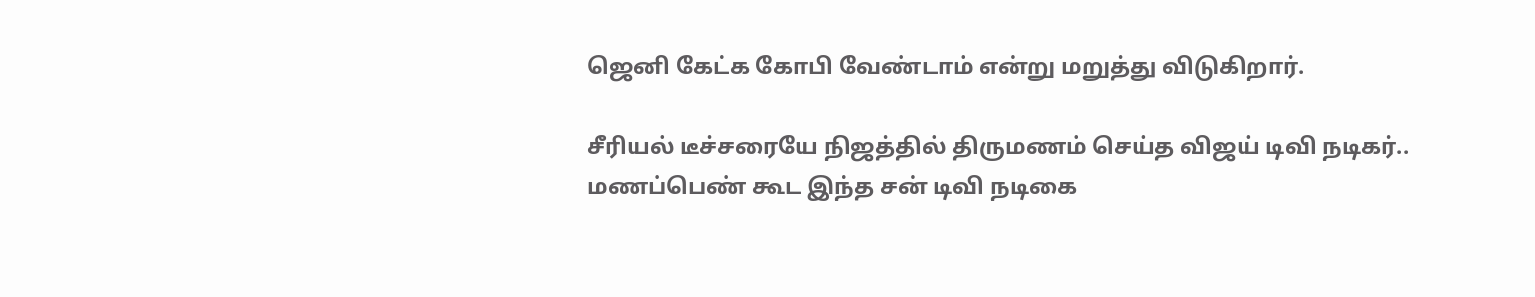ஜெனி கேட்க கோபி வேண்டாம் என்று மறுத்து விடுகிறார்.

சீரியல் டீச்சரையே நிஜத்தில் திருமணம் செய்த விஜய் டிவி நடிகர்.. மணப்பெண் கூட இந்த சன் டிவி நடிகை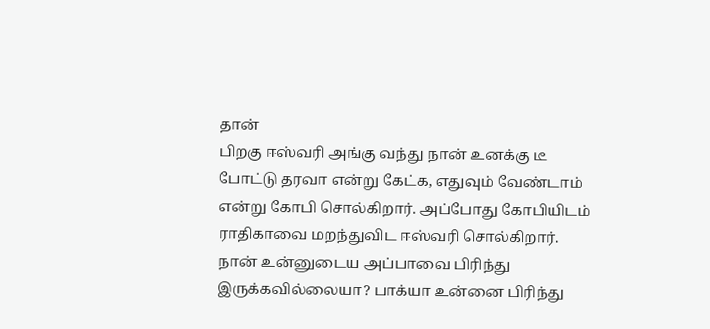தான்
பிறகு ஈஸ்வரி அங்கு வந்து நான் உனக்கு டீ போட்டு தரவா என்று கேட்க, எதுவும் வேண்டாம் என்று கோபி சொல்கிறார். அப்போது கோபியிடம் ராதிகாவை மறந்துவிட ஈஸ்வரி சொல்கிறார். நான் உன்னுடைய அப்பாவை பிரிந்து இருக்கவில்லையா? பாக்யா உன்னை பிரிந்து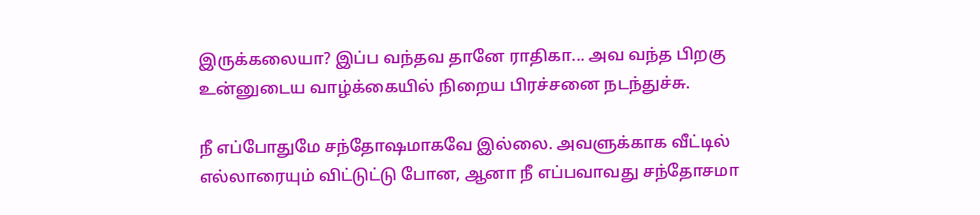இருக்கலையா? இப்ப வந்தவ தானே ராதிகா... அவ வந்த பிறகு உன்னுடைய வாழ்க்கையில் நிறைய பிரச்சனை நடந்துச்சு.

நீ எப்போதுமே சந்தோஷமாகவே இல்லை. அவளுக்காக வீட்டில் எல்லாரையும் விட்டுட்டு போன, ஆனா நீ எப்பவாவது சந்தோசமா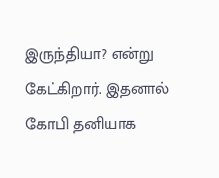இருந்தியா? என்று கேட்கிறார். இதனால் கோபி தனியாக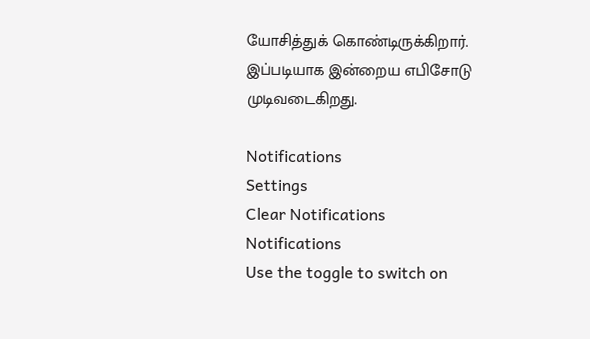யோசித்துக் கொண்டிருக்கிறார். இப்படியாக இன்றைய எபிசோடு முடிவடைகிறது.

Notifications
Settings
Clear Notifications
Notifications
Use the toggle to switch on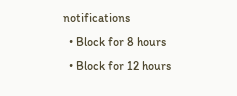notifications
  • Block for 8 hours
  • Block for 12 hours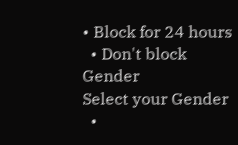• Block for 24 hours
  • Don't block
Gender
Select your Gender
  •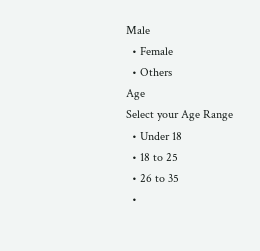Male
  • Female
  • Others
Age
Select your Age Range
  • Under 18
  • 18 to 25
  • 26 to 35
  •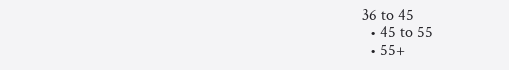36 to 45
  • 45 to 55
  • 55+